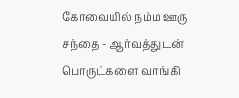கோவையில் நம்ம ஊரு சந்தை - ஆர்வத்துடன் பொருட்களை வாங்கி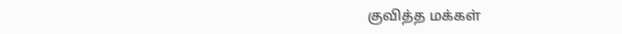குவித்த மக்கள்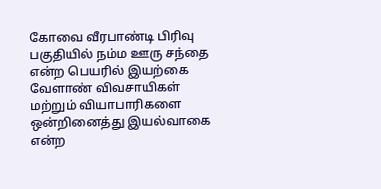கோவை வீரபாண்டி பிரிவு பகுதியில் நம்ம ஊரு சந்தை என்ற பெயரில் இயற்கை வேளாண் விவசாயிகள் மற்றும் வியாபாரிகளை ஒன்றினைத்து இயல்வாகை என்ற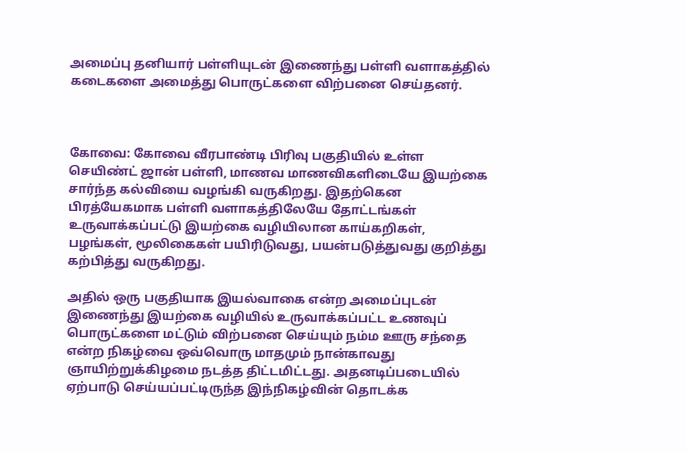அமைப்பு தனியார் பள்ளியுடன் இணைந்து பள்ளி வளாகத்தில் கடைகளை அமைத்து பொருட்களை விற்பனை செய்தனர்.



கோவை: கோவை வீரபாண்டி பிரிவு பகுதியில் உள்ள செயிண்ட் ஜான் பள்ளி, மாணவ மாணவிகளிடையே இயற்கை சார்ந்த கல்வியை வழங்கி வருகிறது. இதற்கென பிரத்யேகமாக பள்ளி வளாகத்திலேயே தோட்டங்கள் உருவாக்கப்பட்டு இயற்கை வழியிலான காய்கறிகள், பழங்கள், மூலிகைகள் பயிரிடுவது, பயன்படுத்துவது குறித்து கற்பித்து வருகிறது.

அதில் ஒரு பகுதியாக இயல்வாகை என்ற அமைப்புடன் இணைந்து இயற்கை வழியில் உருவாக்கப்பட்ட உணவுப் பொருட்களை மட்டும் விற்பனை செய்யும் நம்ம ஊரு சந்தை என்ற நிகழ்வை ஒவ்வொரு மாதமும் நான்காவது ஞாயிற்றுக்கிழமை நடத்த திட்டமிட்டது. அதனடிப்படையில் ஏற்பாடு செய்யப்பட்டிருந்த இந்நிகழ்வின் தொடக்க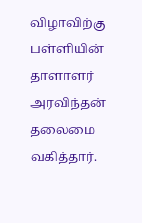விழாவிற்கு பள்ளியின் தாளாளர் அரவிந்தன் தலைமை வகித்தார்.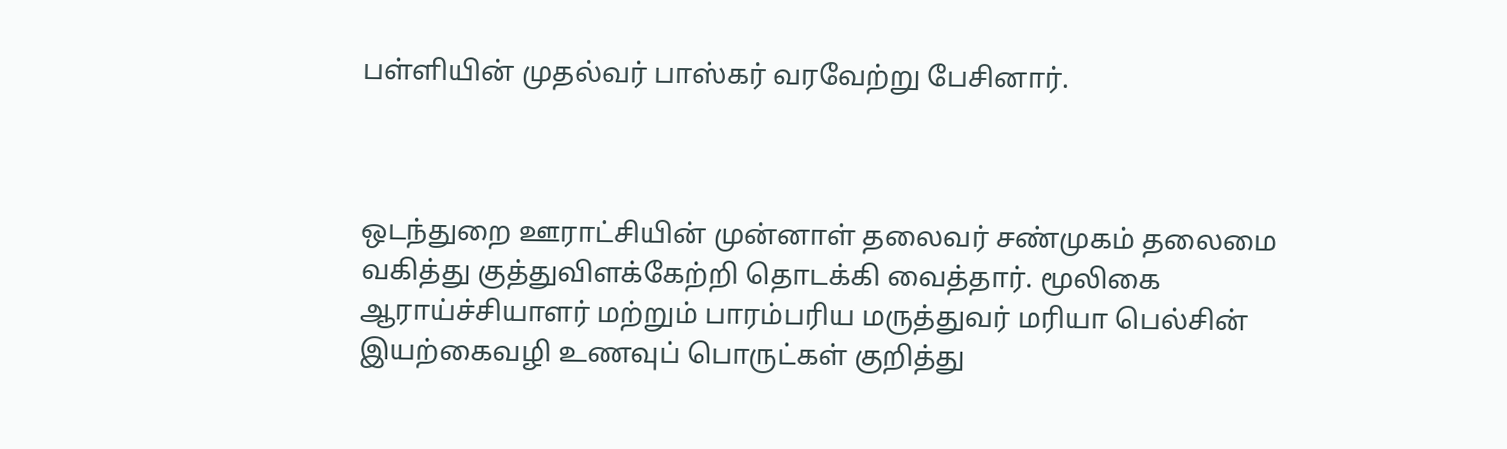பள்ளியின் முதல்வர் பாஸ்கர் வரவேற்று பேசினார்.



ஒடந்துறை ஊராட்சியின் முன்னாள் தலைவர் சண்முகம் தலைமை வகித்து குத்துவிளக்கேற்றி தொடக்கி வைத்தார். மூலிகை ஆராய்ச்சியாளர் மற்றும் பாரம்பரிய மருத்துவர் மரியா பெல்சின் இயற்கைவழி உணவுப் பொருட்கள் குறித்து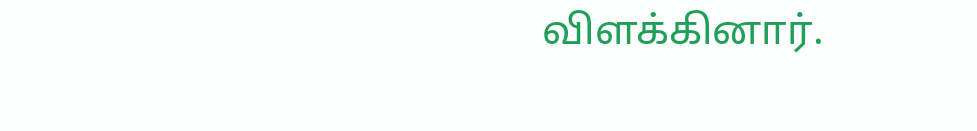விளக்கினார்.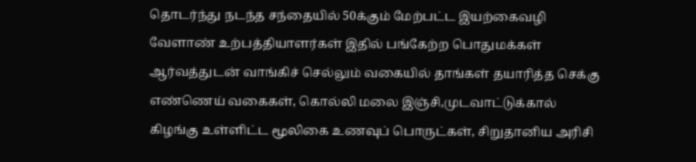தொடர்ந்து நடந்த சந்தையில் 50க்கும் மேற்பட்ட இயற்கைவழி வேளாண் உற்பத்தியாளர்கள் இதில் பங்கேற்ற பொதுமக்கள் ஆர்வத்துடன் வாங்கிச் செல்லும் வகையில் தாங்கள் தயாரித்த செக்கு எண்ணெய் வகைகள், கொல்லி மலை இஞ்சி,முடவாட்டுக்கால் கிழங்கு உள்ளிட்ட மூலிகை உணவுப் பொருட்கள், சிறுதானிய அரிசி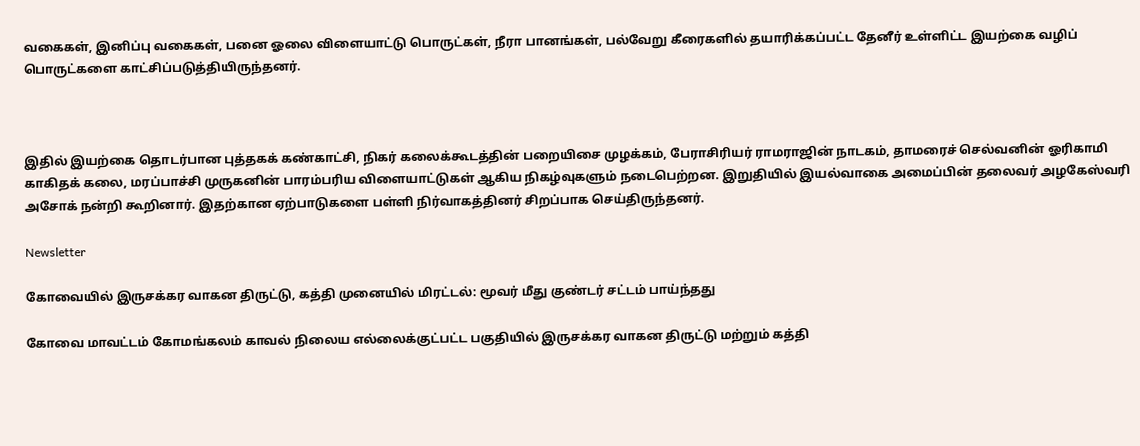வகைகள், இனிப்பு வகைகள், பனை ஓலை விளையாட்டு பொருட்கள், நீரா பானங்கள், பல்வேறு கீரைகளில் தயாரிக்கப்பட்ட தேனீர் உள்ளிட்ட இயற்கை வழிப் பொருட்களை காட்சிப்படுத்தியிருந்தனர்.



இதில் இயற்கை தொடர்பான புத்தகக் கண்காட்சி, நிகர் கலைக்கூடத்தின் பறையிசை முழக்கம், பேராசிரியர் ராமராஜின் நாடகம், தாமரைச் செல்வனின் ஓரிகாமி காகிதக் கலை, மரப்பாச்சி முருகனின் பாரம்பரிய விளையாட்டுகள் ஆகிய நிகழ்வுகளும் நடைபெற்றன. இறுதியில் இயல்வாகை அமைப்பின் தலைவர் அழகேஸ்வரி அசோக் நன்றி கூறினார். இதற்கான ஏற்பாடுகளை பள்ளி நிர்வாகத்தினர் சிறப்பாக செய்திருந்தனர்.

Newsletter

கோவையில் இருசக்கர வாகன திருட்டு, கத்தி முனையில் மிரட்டல்: மூவர் மீது குண்டர் சட்டம் பாய்ந்தது

கோவை மாவட்டம் கோமங்கலம் காவல் நிலைய எல்லைக்குட்பட்ட பகுதியில் இருசக்கர வாகன திருட்டு மற்றும் கத்தி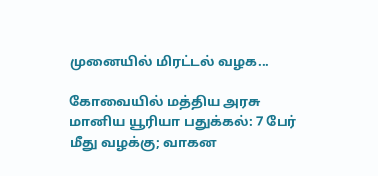முனையில் மிரட்டல் வழக...

கோவையில் மத்திய அரசு மானிய யூரியா பதுக்கல்: 7 பேர் மீது வழக்கு; வாகன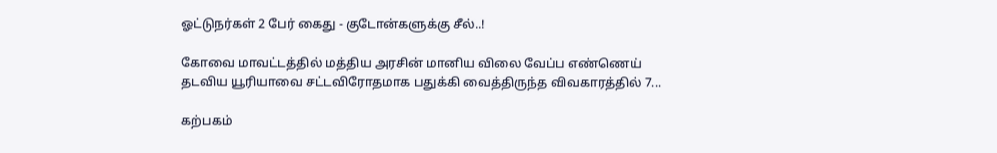ஓட்டுநர்கள் 2 பேர் கைது - குடோன்களுக்கு சீல்..!

கோவை மாவட்டத்தில் மத்திய அரசின் மானிய விலை வேப்ப எண்ணெய் தடவிய யூரியாவை சட்டவிரோதமாக பதுக்கி வைத்திருந்த விவகாரத்தில் 7...

கற்பகம்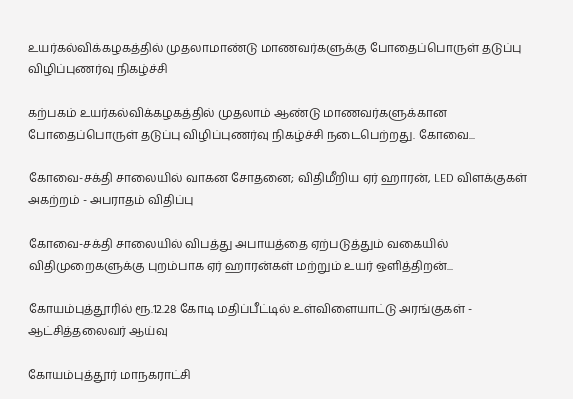உயர்கல்விக்கழகத்தில் முதலாமாண்டு மாணவர்களுக்கு போதைப்பொருள் தடுப்பு விழிப்புணர்வு நிகழ்ச்சி

கற்பகம் உயர்கல்விக்கழகத்தில் முதலாம் ஆண்டு மாணவர்களுக்கான போதைப்பொருள் தடுப்பு விழிப்புணர்வு நிகழ்ச்சி நடைபெற்றது. கோவை...

கோவை-சக்தி சாலையில் வாகன சோதனை; விதிமீறிய ஏர் ஹாரன், LED விளக்குகள் அகற்றம் - அபராதம் விதிப்பு

கோவை-சக்தி சாலையில் விபத்து அபாயத்தை ஏற்படுத்தும் வகையில் விதிமுறைகளுக்கு புறம்பாக ஏர் ஹாரன்கள் மற்றும் உயர் ஒளித்திறன்...

கோயம்புத்தூரில் ரூ.12.28 கோடி மதிப்பீட்டில் உள்விளையாட்டு அரங்குகள் - ஆட்சித்தலைவர் ஆய்வு

கோயம்புத்தூர் மாநகராட்சி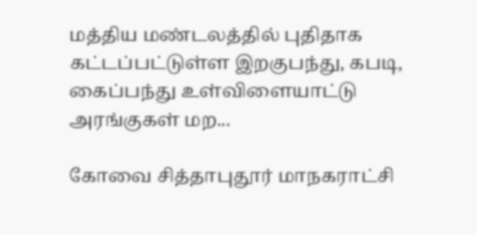மத்திய மண்டலத்தில் புதிதாக கட்டப்பட்டுள்ள இறகுபந்து, கபடி, கைப்பந்து உள்விளையாட்டு அரங்குகள் மற...

கோவை சித்தாபுதூர் மாநகராட்சி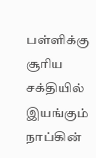பள்ளிக்கு சூரிய சக்தியில் இயங்கும் நாப்கின்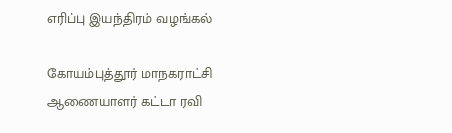எரிப்பு இயந்திரம் வழங்கல்

கோயம்புத்தூர் மாநகராட்சி ஆணையாளர் கட்டா ரவி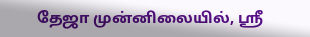தேஜா முன்னிலையில், ஸ்ரீ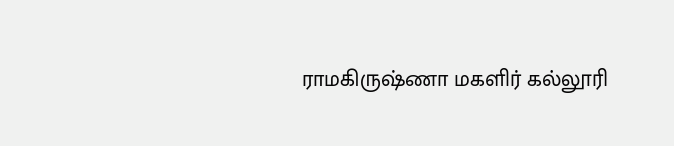ராமகிருஷ்ணா மகளிர் கல்லூரி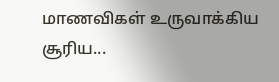மாணவிகள் உருவாக்கிய சூரிய...